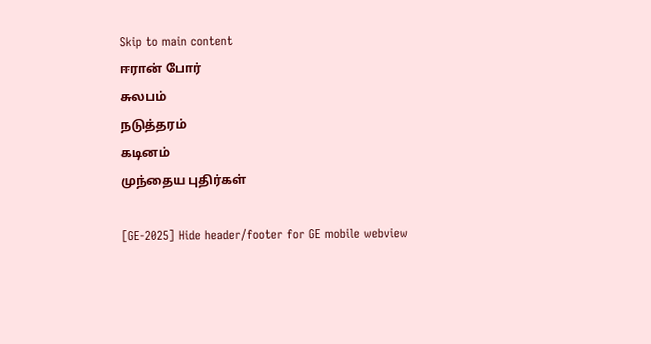Skip to main content
ஈரான் போர்
சுலபம்
நடுத்தரம்
கடினம்
முந்தைய புதிர்கள்

[GE-2025] Hide header/footer for GE mobile webview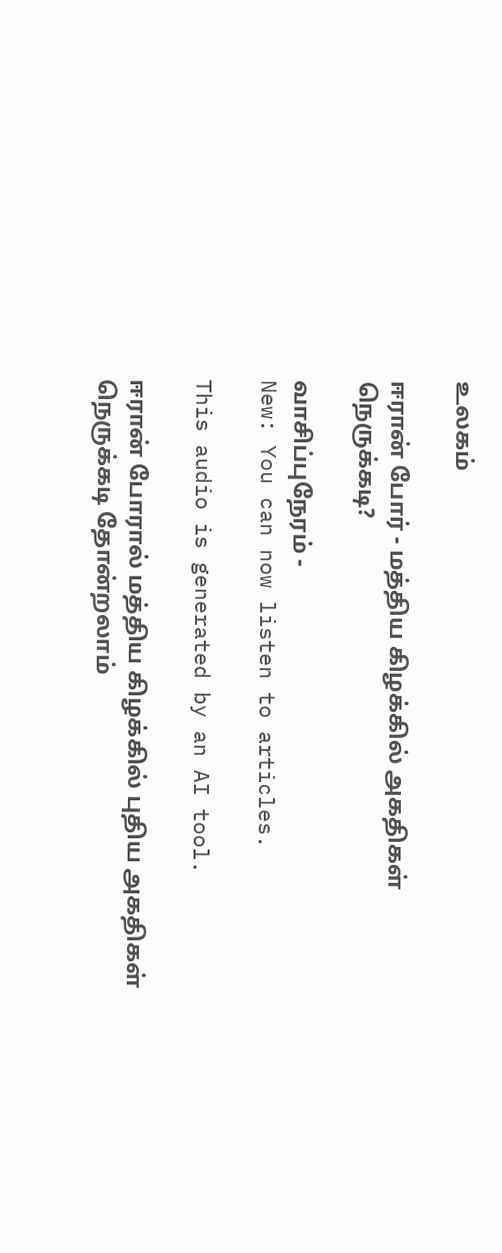உலகம்

ஈரான் போர் - மத்திய கிழக்கில் அகதிகள் நெருக்கடி?

வாசிப்புநேரம் -
New: You can now listen to articles.

This audio is generated by an AI tool.

ஈரான் போரால் மத்திய கிழக்கில் புதிய அகதிகள் நெருக்கடி தோன்றலாம்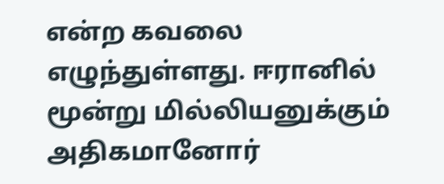என்ற கவலை எழுந்துள்ளது. ஈரானில் மூன்று மில்லியனுக்கும் அதிகமானோர்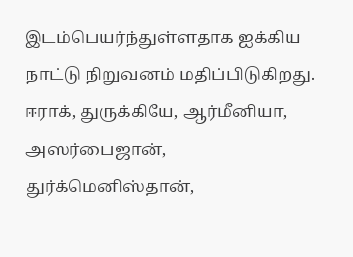இடம்பெயர்ந்துள்ளதாக ஐக்கிய நாட்டு நிறுவனம் மதிப்பிடுகிறது. ஈராக், துருக்கியே, ஆர்மீனியா, அஸர்பைஜான், துர்க்மெனிஸ்தான்,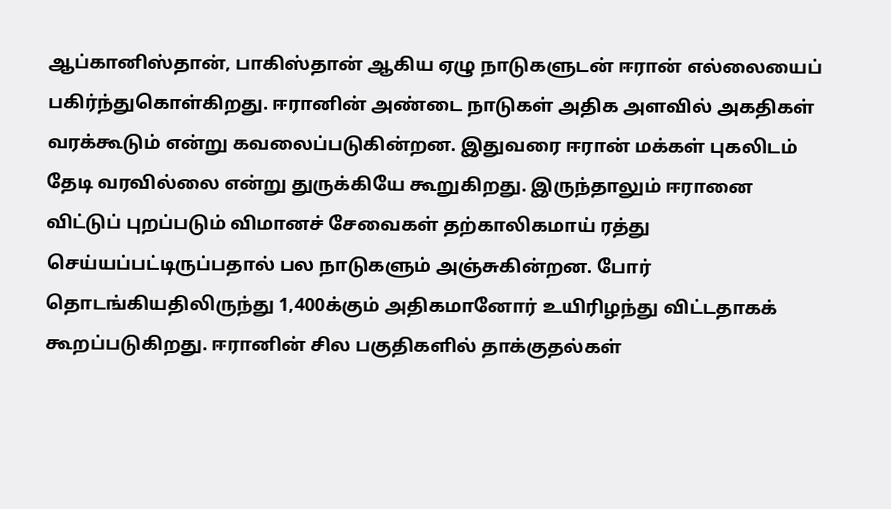ஆப்கானிஸ்தான், பாகிஸ்தான் ஆகிய ஏழு நாடுகளுடன் ஈரான் எல்லையைப் பகிர்ந்துகொள்கிறது. ஈரானின் அண்டை நாடுகள் அதிக அளவில் அகதிகள் வரக்கூடும் என்று கவலைப்படுகின்றன. இதுவரை ஈரான் மக்கள் புகலிடம் தேடி வரவில்லை என்று துருக்கியே கூறுகிறது. இருந்தாலும் ஈரானை விட்டுப் புறப்படும் விமானச் சேவைகள் தற்காலிகமாய் ரத்து செய்யப்பட்டிருப்பதால் பல நாடுகளும் அஞ்சுகின்றன. போர் தொடங்கியதிலிருந்து 1,400க்கும் அதிகமானோர் உயிரிழந்து விட்டதாகக் கூறப்படுகிறது. ஈரானின் சில பகுதிகளில் தாக்குதல்கள்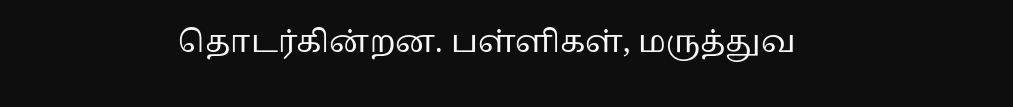தொடர்கின்றன. பள்ளிகள், மருத்துவ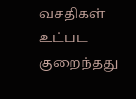வசதிகள் உட்பட குறைந்தது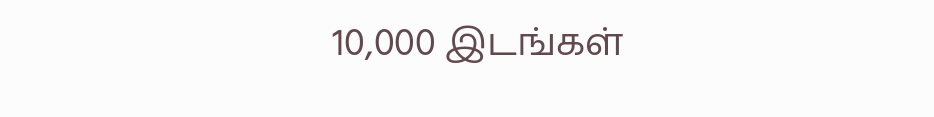10,000 இடங்கள்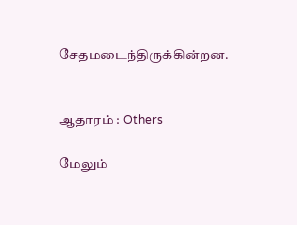சேதமடைந்திருக்கின்றன.


ஆதாரம் : Others

மேலும்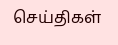செய்திகள்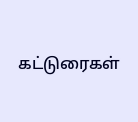கட்டுரைகள்